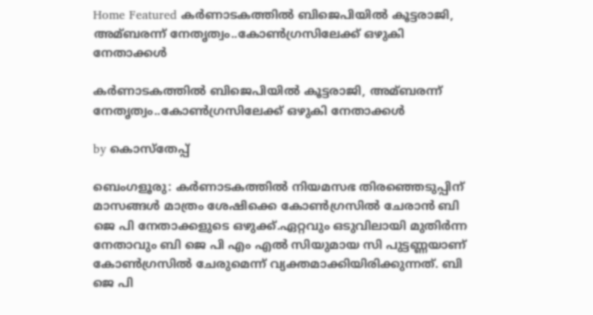Home Featured കര്‍ണാടകത്തില്‍ ബിജെപിയില്‍ കൂട്ടരാജി, അമ്ബരന്ന് നേതൃത്വം..കോണ്‍ഗ്രസിലേക്ക് ഒഴുകി നേതാക്കള്‍

കര്‍ണാടകത്തില്‍ ബിജെപിയില്‍ കൂട്ടരാജി, അമ്ബരന്ന് നേതൃത്വം..കോണ്‍ഗ്രസിലേക്ക് ഒഴുകി നേതാക്കള്‍

by കൊസ്‌തേപ്പ്

ബെംഗളൂരു: കര്‍ണാടകത്തില്‍ നിയമസഭ തിരഞ്ഞെടുപ്പിന് മാസങ്ങള്‍ മാത്രം ശേഷിക്കെ കോണ്‍ഗ്രസില്‍ ചേരാന്‍ ബി ജെ പി നേതാക്കളുടെ ഒഴുക്ക്.ഏറ്റവും ഒടുവിലായി മുതിര്‍ന്ന നേതാവും ബി ജെ പി എം എല്‍ സിയുമായ സി പുട്ടണ്ണയാണ് കോണ്‍ഗ്രസില്‍ ചേരുമെന്ന് വ്യക്തമാക്കിയിരിക്കുന്നത്. ബി ജെ പി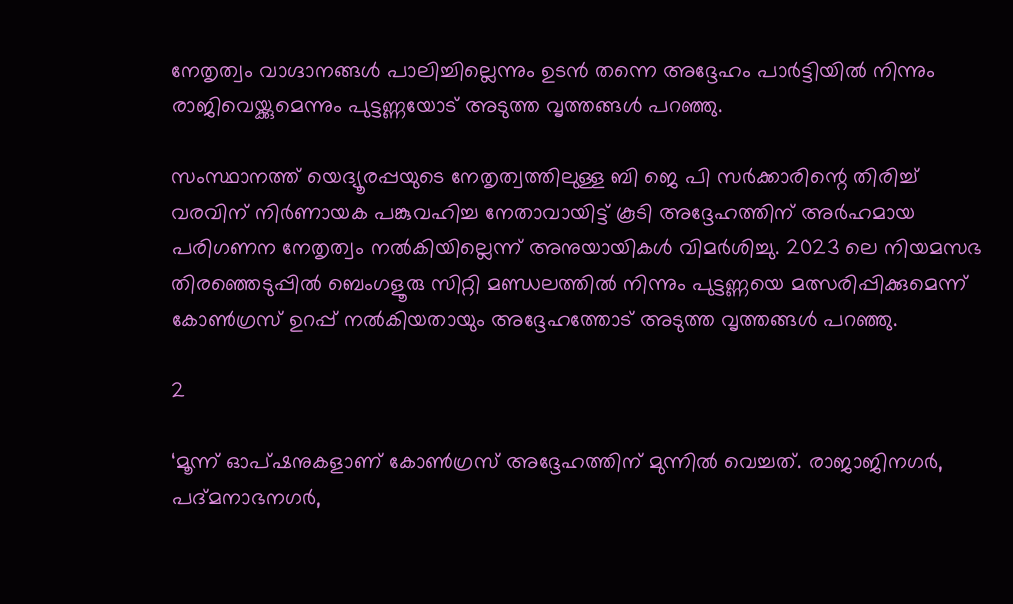നേതൃത്വം വാഗ്ദാനങ്ങള്‍ പാലിച്ചില്ലെന്നും ഉടന്‍ തന്നെ അദ്ദേഹം പാര്‍ട്ടിയില്‍ നിന്നും രാജിവെയ്ക്കുമെന്നും പുട്ടണ്ണയോട് അടുത്ത വൃത്തങ്ങള്‍ പറഞ്ഞു.

സംസ്ഥാനത്ത് യെദ്യൂരപ്പയുടെ നേതൃത്വത്തിലുള്ള ബി ജെ പി സര്‍ക്കാരിന്റെ തിരിച്ച്‌ വരവിന് നിര്‍ണായക പങ്കുവഹിച്ച നേതാവായിട്ട് കൂടി അദ്ദേഹത്തിന് അര്‍ഹമായ പരിഗണന നേതൃത്വം നല്‍കിയില്ലെന്ന് അനുയായികള്‍ വിമര്‍ശിച്ചു. 2023 ലെ നിയമസഭ തിരഞ്ഞെടുപ്പില്‍ ബെംഗളൂരു സിറ്റി മണ്ഡലത്തില്‍ നിന്നും പുട്ടണ്ണയെ മത്സരിപ്പിക്കുമെന്ന് കോണ്‍ഗ്രസ് ഉറപ്പ് നല്‍കിയതായും അദ്ദേഹത്തോട് അടുത്ത വൃത്തങ്ങള്‍ പറഞ്ഞു.

2

‘മൂന്ന് ഓപ്ഷനുകളാണ് കോണ്‍ഗ്രസ് അദ്ദേഹത്തിന് മുന്നില്‍ വെച്ചത്. രാജാജിനഗര്‍, പദ്മനാഭനഗര്‍,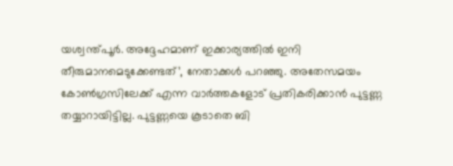യശ്വന്ത്പൂര്‍. അദ്ദേഹമാണ് ഇക്കാര്യത്തില്‍ ഇനി തീരുമാനമെടുക്കേണ്ടത്’, നേതാക്കള്‍ പറഞ്ഞു. അതേസമയം കോണ്‍ഗ്രസിലേക്ക് എന്ന വാര്‍ത്തകളോട് പ്രതികരിക്കാന്‍ പുട്ടണ്ണ തയ്യാറായിട്ടില്ല. പുട്ടണ്ണയെ കൂടാതെ ബി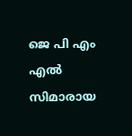ജെ പി എം എല്‍ സിമാരായ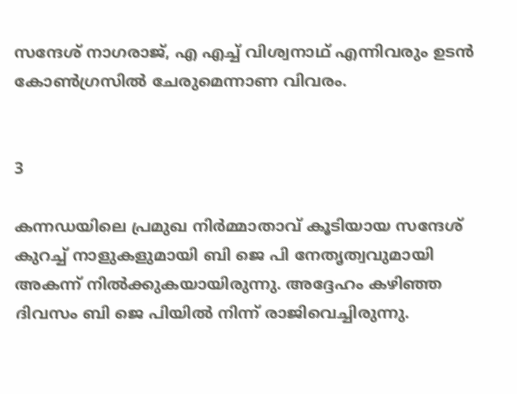സന്ദേശ് നാഗരാജ്, എ എച്ച്‌ വിശ്വനാഥ് എന്നിവരും ഉടന്‍ കോണ്‍ഗ്രസില്‍ ചേരുമെന്നാണ വിവരം.


3

കന്നഡയിലെ പ്രമുഖ നിര്‍മ്മാതാവ് കൂടിയായ സന്ദേശ് കുറച്ച്‌ നാളുകളുമായി ബി ജെ പി നേതൃത്വവുമായി അകന്ന് നില്‍ക്കുകയായിരുന്നു. അദ്ദേഹം കഴിഞ്ഞ ദിവസം ബി ജെ പിയില്‍ നിന്ന് രാജിവെച്ചിരുന്നു.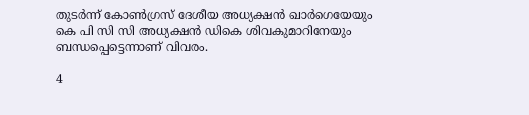തുടര്‍ന്ന് കോണ്‍ഗ്രസ് ദേശീയ അധ്യക്ഷന്‍ ഖാര്‍ഗെയേയും കെ പി സി സി അധ്യക്ഷന്‍ ഡികെ ശിവകുമാറിനേയും ബന്ധപ്പെട്ടെന്നാണ് വിവരം.

4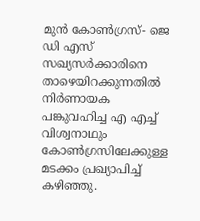മുന്‍ കോണ്‍ഗ്രസ്- ജെ ഡി എസ് സഖ്യസര്‍ക്കാരിനെ താഴെയിറക്കുന്നതില്‍ നിര്‍ണായക പങ്കുവഹിച്ച എ എച്ച്‌ വിശ്വനാഥും കോണ്‍ഗ്രസിലേക്കുള്ള മടക്കം പ്രഖ്യാപിച്ച്‌ കഴിഞ്ഞു.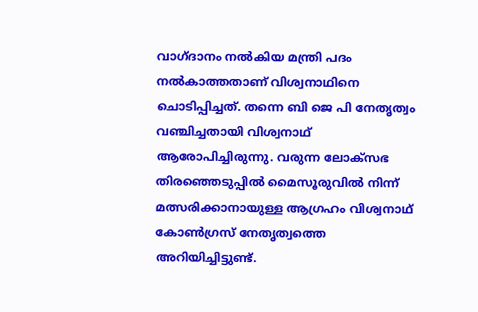വാഗ്ദാനം നല്‍കിയ മന്ത്രി പദം നല്‍കാത്തതാണ് വിശ്വനാഥിനെ ചൊടിപ്പിച്ചത്. തന്നെ ബി ജെ പി നേതൃത്വം വഞ്ചിച്ചതായി വിശ്വനാഥ് ആരോപിച്ചിരുന്നു. വരുന്ന ലോക്സഭ തിരഞ്ഞെടുപ്പില്‍ മൈസൂരുവില്‍ നിന്ന് മത്സരിക്കാനായുള്ള ആഗ്രഹം വിശ്വനാഥ് കോണ്‍ഗ്രസ് നേതൃത്വത്തെ അറിയിച്ചിട്ടുണ്ട്.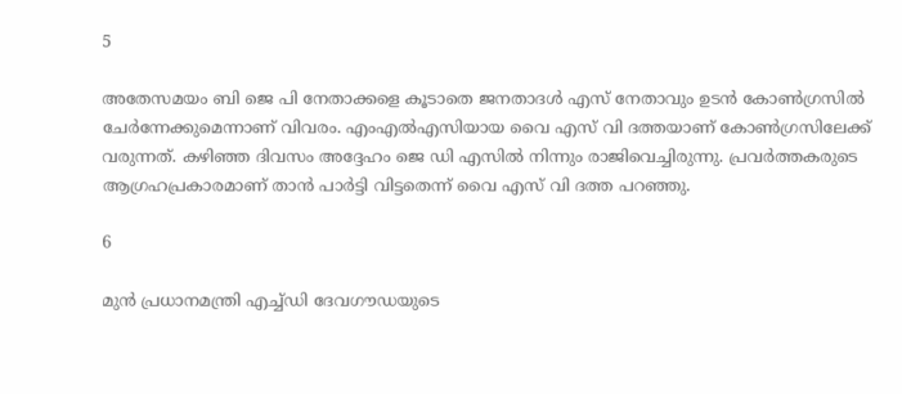5

അതേസമയം ബി ജെ പി നേതാക്കളെ കൂടാതെ ജനതാദള്‍ എസ് നേതാവും ഉടന്‍ കോണ്‍ഗ്രസില്‍ ചേര്‍ന്നേക്കുമെന്നാണ് വിവരം. എംഎല്‍എസിയായ വൈ എസ്‌ വി ദത്തയാണ് കോണ്‍ഗ്രസിലേക്ക് വരുന്നത്. കഴിഞ്ഞ ദിവസം അദ്ദേഹം ജെ ഡി എസില്‍ നിന്നും രാജിവെച്ചിരുന്നു. പ്രവര്‍ത്തകരുടെ ആഗ്രഹപ്രകാരമാണ് താന്‍ പാര്‍ട്ടി വിട്ടതെന്ന് വൈ എസ്‌ വി ദത്ത പറഞ്ഞു.

6

മുന്‍ പ്രധാനമന്ത്രി എച്ച്‌ഡി ദേവഗൗഡയുടെ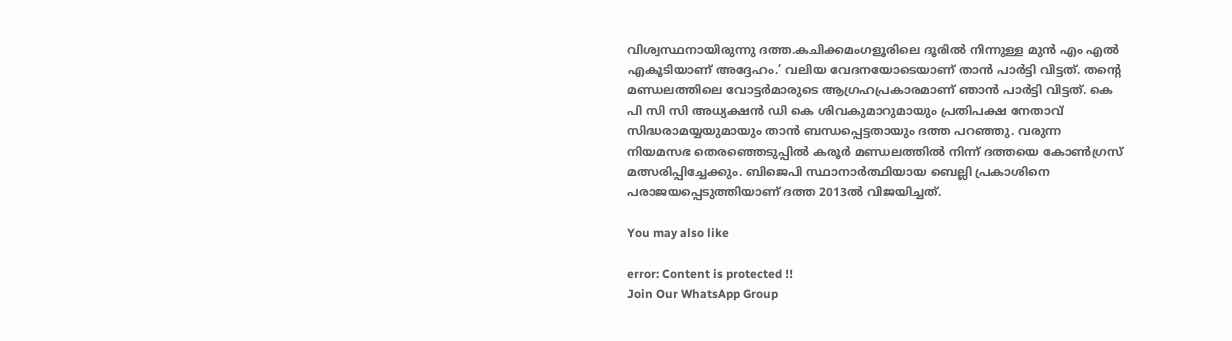വിശ്വസ്ഥനായിരുന്നു ദത്ത.കചിക്കമംഗളൂരിലെ ദൂരില്‍ നിന്നുള്ള മുന്‍ എം എല്‍ എകൂടിയാണ് അദ്ദേഹം.’ വലിയ വേദനയോടെയാണ് താന്‍ പാര്‍ട്ടി വിട്ടത്. തന്റെ മണ്ഡലത്തിലെ വോട്ടര്‍മാരുടെ ആഗ്രഹപ്രകാരമാണ് ഞാന്‍ പാര്‍ട്ടി വിട്ടത്. കെ പി സി സി അധ്യക്ഷന്‍ ഡി കെ ശിവകുമാറുമായും പ്രതിപക്ഷ നേതാവ് സിദ്ധരാമയ്യയുമായും താന്‍ ബന്ധപ്പെട്ടതായും ദത്ത പറഞ്ഞു. വരുന്ന നിയമസഭ തെരഞ്ഞെടുപ്പില്‍ കരൂര്‍ മണ്ഡലത്തില്‍ നിന്ന് ദത്തയെ കോണ്‍ഗ്രസ് മത്സരിപ്പിച്ചേക്കും. ബിജെപി സ്ഥാനാര്‍ത്ഥിയായ ബെല്ലി പ്രകാശിനെ പരാജയപ്പെടുത്തിയാണ് ദത്ത 2013ല്‍ വിജയിച്ചത്.

You may also like

error: Content is protected !!
Join Our WhatsApp Group